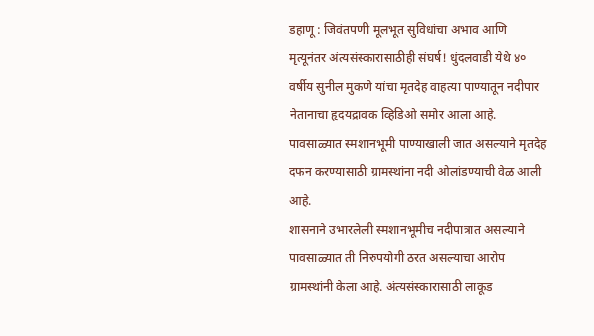डहाणू : जिवंतपणी मूलभूत सुविधांचा अभाव आणि मृत्यूनंतर अंत्यसंस्कारासाठीही संघर्ष! धुंदलवाडी येथे ४० वर्षीय सुनील मुकणे यांचा मृतदेह वाहत्या पाण्यातून नदीपार नेतानाचा हृदयद्रावक व्हिडिओ समोर आला आहे. पावसाळ्यात स्मशानभूमी पाण्याखाली जात असल्याने मृतदेह दफन करण्यासाठी ग्रामस्थांना नदी ओलांडण्याची वेळ आली आहे.
शासनाने उभारलेली स्मशानभूमीच नदीपात्रात असल्याने पावसाळ्यात ती निरुपयोगी ठरत असल्याचा आरोप ग्रामस्थांनी केला आहे. अंत्यसंस्कारासाठी लाकूड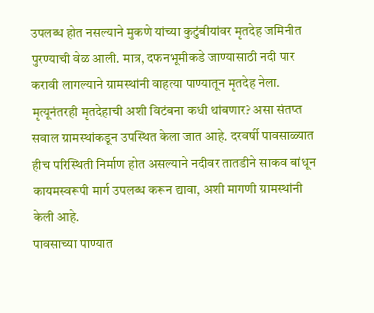उपलब्ध होत नसल्याने मुकणे यांच्या कुटुंबीयांवर मृतदेह जमिनीत पुरण्याची वेळ आली. मात्र, दफनभूमीकडे जाण्यासाठी नदी पार करावी लागल्याने ग्रामस्थांनी वाहत्या पाण्यातून मृतदेह नेला.
मृत्यूनंतरही मृतदेहाची अशी विटंबना कधी थांबणार? असा संतप्त सवाल ग्रामस्थांकडून उपस्थित केला जात आहे. दरवर्षी पावसाळ्यात हीच परिस्थिती निर्माण होत असल्याने नदीवर तातडीने साकव बांधून कायमस्वरूपी मार्ग उपलब्ध करून द्यावा, अशी मागणी ग्रामस्थांनी केली आहे.
पावसाच्या पाण्यात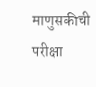माणुसकीची परीक्षा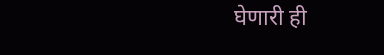घेणारी ही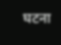घटना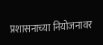प्रशासनाच्या नियोजनावर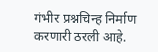गंभीर प्रश्नचिन्ह निर्माण करणारी ठरली आहे.